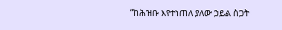“ከሕዝቡ እየተነጠለ ያለው ኃይል ስጋት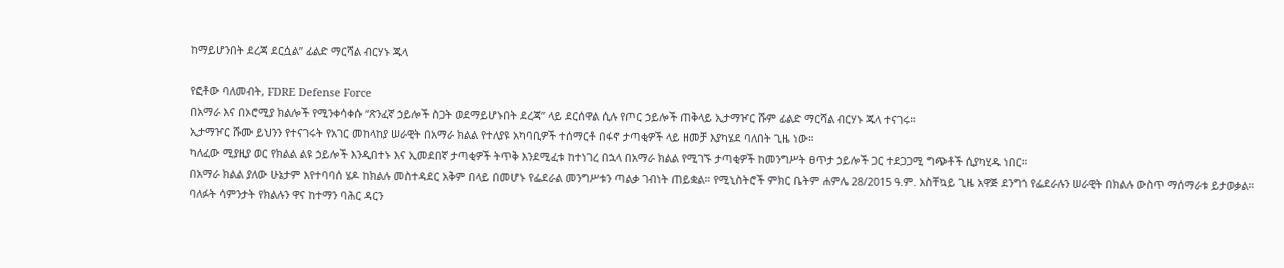ከማይሆንበት ደረጃ ደርሷል” ፊልድ ማርሻል ብርሃኑ ጁላ

የፎቶው ባለመብት, FDRE Defense Force
በአማራ እና በኦሮሚያ ክልሎች የሚንቀሳቀሱ “ጽንፈኛ ኃይሎች ስጋት ወደማይሆኑበት ደረጃ” ላይ ደርሰዋል ሲሉ የጦር ኃይሎች ጠቅላይ ኢታማዦር ሹም ፊልድ ማርሻል ብርሃኑ ጁላ ተናገሩ።
ኢታማዦር ሹሙ ይህንን የተናገሩት የአገር መከላከያ ሠራዊት በአማራ ክልል የተለያዩ አካባቢዎች ተሰማርቶ በፋኖ ታጣቂዎች ላይ ዘመቻ እያካሄደ ባለበት ጊዜ ነው።
ካለፈው ሚያዚያ ወር የክልል ልዩ ኃይሎች እንዲበተኑ እና ኢመደበኛ ታጣቂዎች ትጥቅ እንደሚፈቱ ከተነገረ በኋላ በአማራ ክልል የሚገኙ ታጣቂዎች ከመንግሥት ፀጥታ ኃይሎች ጋር ተደጋጋሚ ግጭቶች ሲያካሂዱ ነበር።
በአማራ ክልል ያለው ሁኔታም እየተባባሰ ሄዶ ከክልሉ መስተዳደር አቅም በላይ በመሆኑ የፌደራል መንግሥቱን ጣልቃ ገብነት ጠይቋል። የሚኒስትሮች ምክር ቤትም ሐምሌ 28/2015 ዓ.ም. አስቸኳይ ጊዜ አዋጅ ደንግጎ የፌደራሉን ሠራዊት በክልሉ ውስጥ ማሰማራቱ ይታወቃል።
ባለፉት ሳምንታት የክልሉን ዋና ከተማን ባሕር ዳርን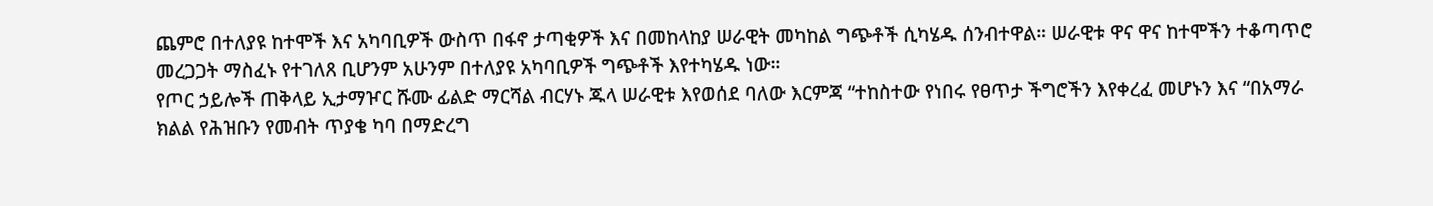ጨምሮ በተለያዩ ከተሞች እና አካባቢዎች ውስጥ በፋኖ ታጣቂዎች እና በመከላከያ ሠራዊት መካከል ግጭቶች ሲካሄዱ ሰንብተዋል። ሠራዊቱ ዋና ዋና ከተሞችን ተቆጣጥሮ መረጋጋት ማስፈኑ የተገለጸ ቢሆንም አሁንም በተለያዩ አካባቢዎች ግጭቶች እየተካሄዱ ነው።
የጦር ኃይሎች ጠቅላይ ኢታማዦር ሹሙ ፊልድ ማርሻል ብርሃኑ ጁላ ሠራዊቱ እየወሰደ ባለው እርምጃ “ተከስተው የነበሩ የፀጥታ ችግሮችን እየቀረፈ መሆኑን እና “በአማራ ክልል የሕዝቡን የመብት ጥያቄ ካባ በማድረግ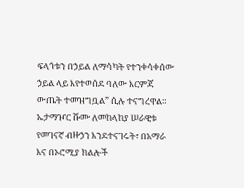ፍላጎቱን በኃይል ለማሳካት የተንቀሳቀሰው ኃይል ላይ እየተወሰደ ባለው እርምጃ ውጤት ተመዝግቧል” ሲሉ ተናግረዋል።
ኤታማዦር ሹሙ ለመከላከያ ሠራዊቱ የመገናኛ ብዙኃን እንደተናገሩት፣ በአማራ እና በኦሮሚያ ክልሎች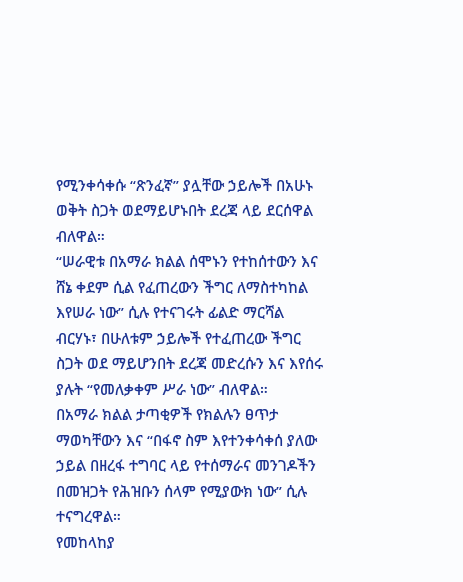የሚንቀሳቀሱ “ጽንፈኛ” ያሏቸው ኃይሎች በአሁኑ ወቅት ስጋት ወደማይሆኑበት ደረጃ ላይ ደርሰዋል ብለዋል።
“ሠራዊቱ በአማራ ክልል ሰሞኑን የተከሰተውን እና ሸኔ ቀደም ሲል የፈጠረውን ችግር ለማስተካከል እየሠራ ነው” ሲሉ የተናገሩት ፊልድ ማርሻል ብርሃኑ፣ በሁለቱም ኃይሎች የተፈጠረው ችግር ስጋት ወደ ማይሆንበት ደረጃ መድረሱን እና እየሰሩ ያሉት “የመለቃቀም ሥራ ነው” ብለዋል።
በአማራ ክልል ታጣቂዎች የክልሉን ፀጥታ ማወካቸውን እና “በፋኖ ስም እየተንቀሳቀሰ ያለው ኃይል በዘረፋ ተግባር ላይ የተሰማራና መንገዶችን በመዝጋት የሕዝቡን ሰላም የሚያውክ ነው” ሲሉ ተናግረዋል።
የመከላከያ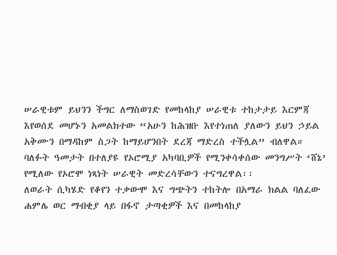ሠራዊቱም ይህንን ችግር ለማስወገድ የመከላከያ ሠራዊቱ ተከታታይ እርምጃ እየወሰደ መሆኑን አመልክተው “አሁን ከሕዝቡ እየተነጠለ ያለውን ይህን ኃይል አቅሙን በማዳከም ስጋት ከማይሆንበት ደረጃ ማድረስ ተችሏል” ብለዋል።
ባለፉት ዓመታት በተለያዩ የኦሮሚያ አካባቢዎች የሚንቀሳቀሰው መንግሥት ‘ሸኔ’ የሚለው የኦሮሞ ነጻነት ሠራዊት መድረሳቸውን ተናግረዋል፡፡
ለወራት ሲካሄድ የቆየን ተቃውሞ እና ግጭትን ተከትሎ በአማራ ክልል ባለፈው ሐምሌ ወር ማብቂያ ላይ በፋኖ ታጣቂዎች እና በመከላከያ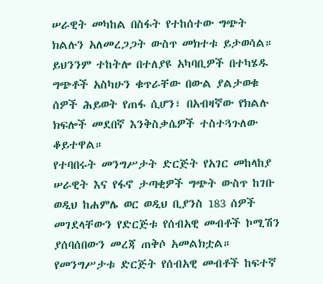ሠራዊት መካከል በስፋት የተከሰተው ግጭት ክልሉን አለመረጋጋት ውስጥ መክተቱ ይታወሳል።
ይህንንም ተከትሎ በተለያዩ አካባቢዎች በተካሄዱ ግጭቶች አስካሁን ቁጥራቸው በውል ያልታወቁ ሰዎች ሕይወት የጠፋ ሲሆን፣ በአብዛኛው የክልሉ ክፍሎች መደበኛ እንቅስቃሴዎች ተስተጓጉለው ቆይተዋል።
የተባበሩት መንግሥታት ድርጅት የአገር መከላከያ ሠራዊት እና የፋኖ ታጣቂዎች ግጭት ውስጥ ከገቡ ወዲህ ከሐምሌ ወር ወዲህ ቢያንስ 183 ሰዎች መገደላቸውን የድርጅቱ የሰብአዊ መብቶች ኮሚሽን ያሰባሰበውን መረጃ ጠቅሶ አመልክቷል።
የመንግሥታቱ ድርጅት የሰብአዊ መብቶች ከፍተኛ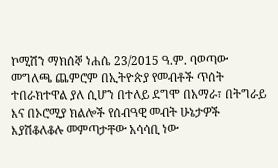ኮሚሽን ማክሰኞ ነሐሴ 23/2015 ዓ.ም. ባወጣው መግለጫ ጨምሮም በኢትዮጵያ የመብቶች ጥሰት ተበራክተዋል ያለ ሲሆን በተለይ ደግሞ በአማራ፣ በትግራይ እና በኦሮሚያ ክልሎች የሰብዓዊ መብት ሁኔታዎች እያሽቆለቆሉ መምጣታቸው አሳሳቢ ነው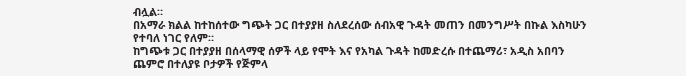ብሏል።
በአማራ ክልል ከተከሰተው ግጭት ጋር በተያያዘ ስለደረሰው ሰብአዊ ጉዳት መጠን በመንግሥት በኩል እስካሁን የተባለ ነገር የለም።
ከግጭቱ ጋር በተያያዘ በሰላማዊ ሰዎች ላይ የሞት እና የአካል ጉዳት ከመድረሱ በተጨማሪ፣ አዲስ አበባን ጨምሮ በተለያዩ ቦታዎች የጅምላ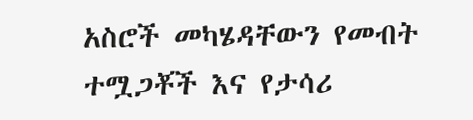አስሮች መካሄዳቸውን የመብት ተሟጋቾች እና የታሳሪ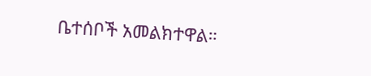ቤተሰቦች አመልክተዋል።